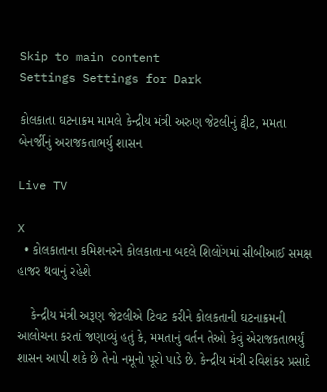Skip to main content
Settings Settings for Dark

કોલકાતા ઘટનાક્રમ મામલે કેન્દ્રીય મંત્રી અરુણ જેટલીનું ટ્વીટ, મમતા બેનર્જીનું અરાજકતાભર્યુ શાસન

Live TV

X
  • કોલકાતાના કમિશનરને કોલકાતાના બદલે શિલોંગમાં સીબીઆઈ સમક્ષ હાજર થવાનું રહેશે

    કેન્દ્રીય મંત્રી અરૂણ જેટલીએ ટિવટ કરીને કોલકતાની ઘટનાક્રમની આલોચના કરતાં જણાવ્યું હતું કે, મમતાનું વર્તન તેઓ કેવું એરાજકતાભર્યું શાસન આપી શકે છે તેનો નમૂનો પૂરો પાડે છે. કેન્દ્રીય મંત્રી રવિશંકર પ્રસાદે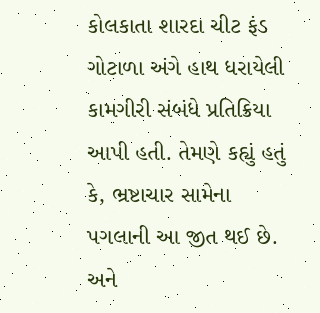કોલકાતા શારદા ચીટ ફંડ ગોટાળા અંગે હાથ ધરાયેલી કામગીરી સંબંધે પ્રતિક્રિયા આપી હતી. તેમણે કહ્યું હતું કે, ભ્રષ્ટાચાર સામેના પગલાની આ જીત થઈ છે. અને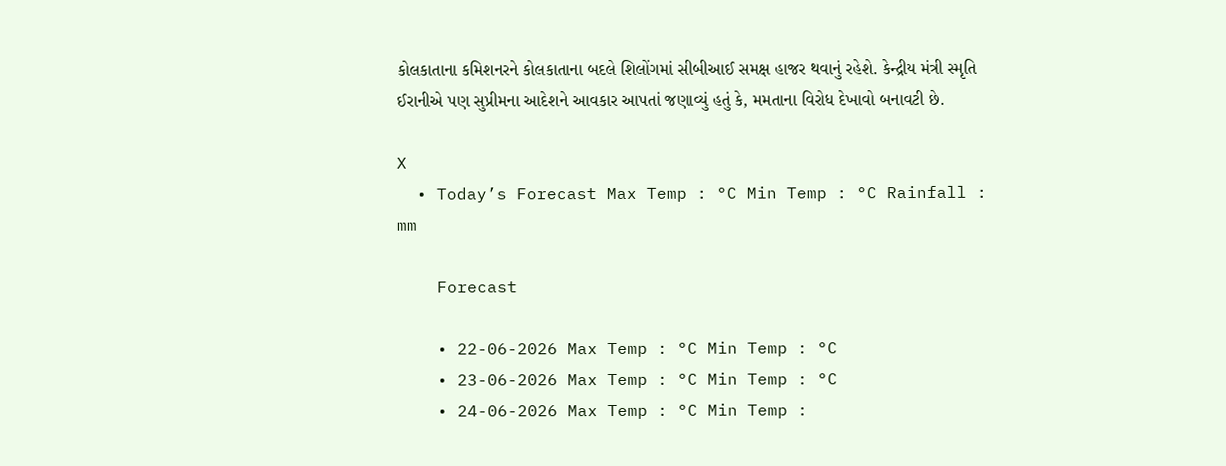કોલકાતાના કમિશનરને કોલકાતાના બદલે શિલોંગમાં સીબીઆઈ સમક્ષ હાજર થવાનું રહેશે. કેન્દ્રીય મંત્રી સ્મૃતિ ઈરાનીએ પણ સુપ્રીમના આદેશને આવકાર આપતાં જણાવ્યું હતું કે, મમતાના વિરોધ દેખાવો બનાવટી છે.

X
  • Today’s Forecast Max Temp : °C Min Temp : °C Rainfall : mm

    Forecast

    • 22-06-2026 Max Temp : °C Min Temp : °C
    • 23-06-2026 Max Temp : °C Min Temp : °C
    • 24-06-2026 Max Temp : °C Min Temp :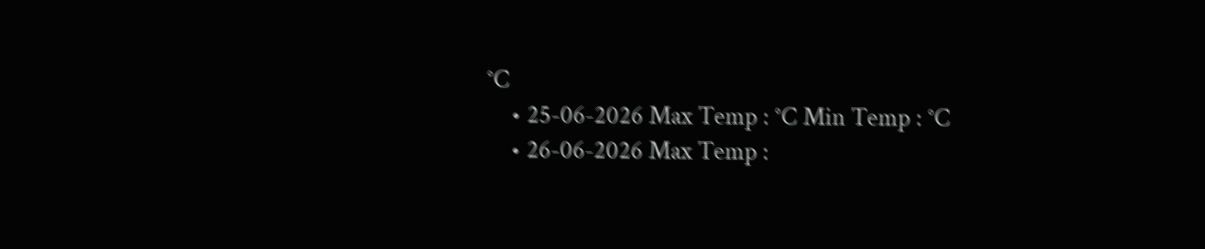°C
    • 25-06-2026 Max Temp : °C Min Temp : °C
    • 26-06-2026 Max Temp :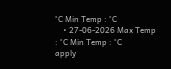°C Min Temp : °C
    • 27-06-2026 Max Temp : °C Min Temp : °C
apply